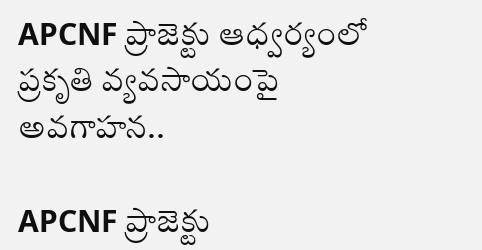APCNF ప్రాజెక్టు ఆధ్వర్యంలో ప్రకృతి వ్యవసాయంపై అవగాహన..

APCNF ప్రాజెక్టు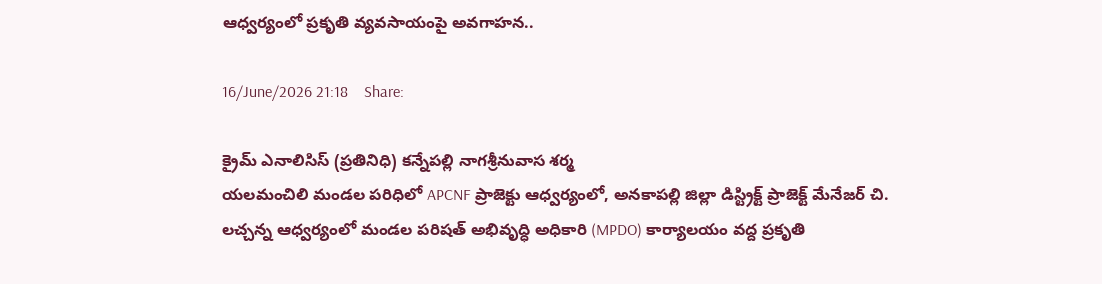ఆధ్వర్యంలో ప్రకృతి వ్యవసాయంపై అవగాహన..

16/June/2026 21:18    Share:

క్రైమ్ ఎనాలిసిస్ (ప్రతినిధి) కన్నేపల్లి నాగశ్రీనువాస శర్మ
యలమంచిలి మండల పరిధిలో APCNF ప్రాజెక్టు ఆధ్వర్యంలో, అనకాపల్లి జిల్లా డిస్ట్రిక్ట్ ప్రాజెక్ట్ మేనేజర్ చి. లచ్చన్న ఆధ్వర్యంలో మండల పరిషత్ అభివృద్ధి అధికారి (MPDO) కార్యాలయం వద్ద ప్రకృతి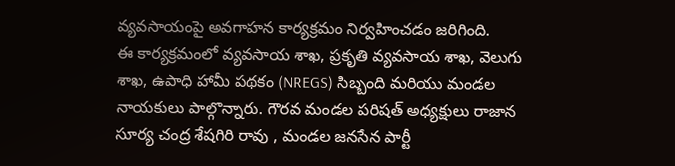వ్యవసాయంపై అవగాహన కార్యక్రమం నిర్వహించడం జరిగింది.
ఈ కార్యక్రమంలో వ్యవసాయ శాఖ, ప్రకృతి వ్యవసాయ శాఖ, వెలుగు శాఖ, ఉపాధి హామీ పథకం (NREGS) సిబ్బంది మరియు మండల నాయకులు పాల్గొన్నారు. గౌరవ మండల పరిషత్ అధ్యక్షులు రాజాన సూర్య చంద్ర శేషగిరి రావు , మండల జనసేన పార్టీ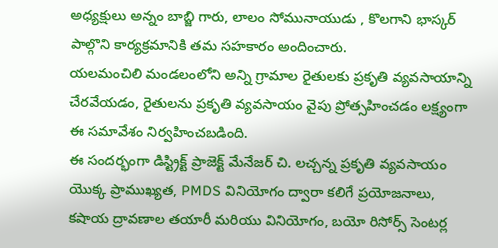అధ్యక్షులు అన్నం బాబ్జి గారు, లాలం సోమునాయుడు , కొలగాని భాస్కర్ పాల్గొని కార్యక్రమానికి తమ సహకారం అందించారు.
యలమంచిలి మండలంలోని అన్ని గ్రామాల రైతులకు ప్రకృతి వ్యవసాయాన్ని చేరవేయడం, రైతులను ప్రకృతి వ్యవసాయం వైపు ప్రోత్సహించడం లక్ష్యంగా ఈ సమావేశం నిర్వహించబడింది.
ఈ సందర్భంగా డిస్ట్రిక్ట్ ప్రాజెక్ట్ మేనేజర్ చి. లచ్చన్న ప్రకృతి వ్యవసాయం యొక్క ప్రాముఖ్యత, PMDS వినియోగం ద్వారా కలిగే ప్రయోజనాలు, కషాయ ద్రావణాల తయారీ మరియు వినియోగం, బయో రిసోర్స్ సెంటర్ల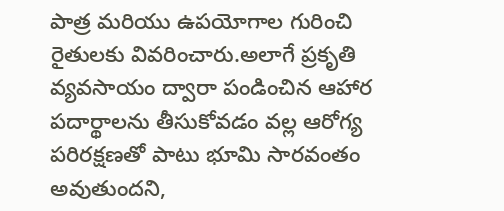పాత్ర మరియు ఉపయోగాల గురించి రైతులకు వివరించారు.అలాగే ప్రకృతి వ్యవసాయం ద్వారా పండించిన ఆహార పదార్థాలను తీసుకోవడం వల్ల ఆరోగ్య పరిరక్షణతో పాటు భూమి సారవంతం అవుతుందని,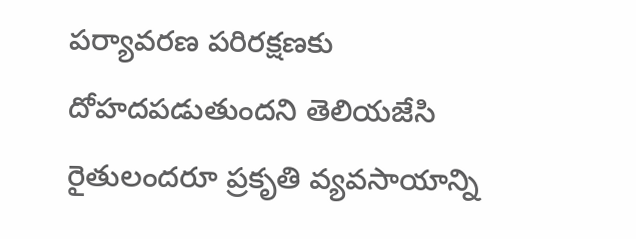పర్యావరణ పరిరక్షణకు దోహదపడుతుందని తెలియజేసి రైతులందరూ ప్రకృతి వ్యవసాయాన్ని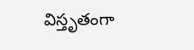విస్తృతంగా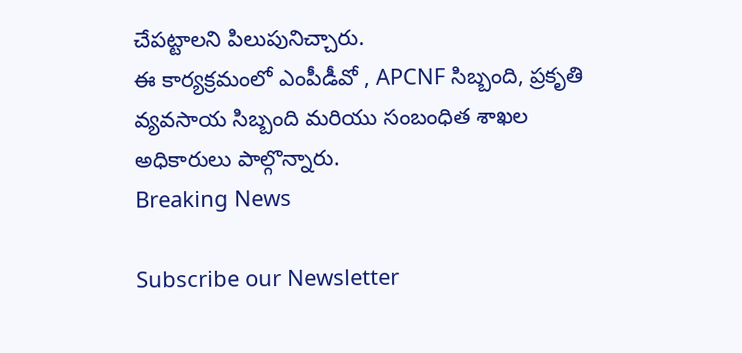చేపట్టాలని పిలుపునిచ్చారు.
ఈ కార్యక్రమంలో ఎంపీడీవో , APCNF సిబ్బంది, ప్రకృతి వ్యవసాయ సిబ్బంది మరియు సంబంధిత శాఖల అధికారులు పాల్గొన్నారు.
Breaking News

Subscribe our Newsletter